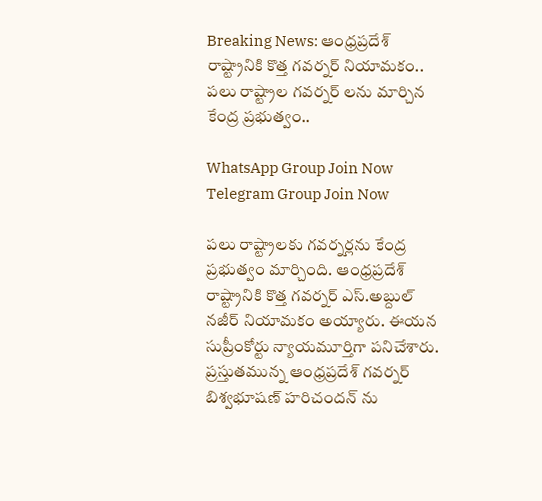Breaking News: ఆంధ్రప్రదేశ్ రాష్ట్రానికి కొత్త గవర్నర్ నియామకం.. పలు రాష్ట్రాల గవర్నర్ లను మార్చిన కేంద్ర ప్రభుత్వం..

WhatsApp Group Join Now
Telegram Group Join Now

పలు రాష్ట్రాలకు గవర్నర్లను కేంద్ర ప్రభుత్వం మార్చింది. ఆంధ్రప్రదేశ్ రాష్ట్రానికి కొత్త గవర్నర్ ఎస్.అబ్దుల్ నజీర్ నియామకం అయ్యారు. ఈయన సుప్రీంకోర్టు న్యాయమూర్తిగా పనిచేశారు. ప్రస్తుతమున్న ఆంధ్రప్రదేశ్ గవర్నర్ బిశ్వభూషణ్ హరిచందన్ ను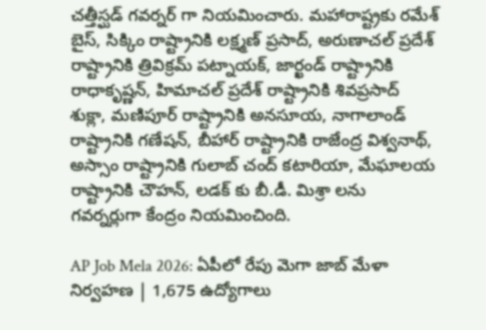చత్తీస్ఘడ్ గవర్నర్ గా నియమించారు. మహారాష్ట్రకు రమేశ్ బైస్, సిక్కిం రాష్ట్రానికి లక్ష్మణ్ ప్రసాద్, అరుణాచల్ ప్రదేశ్ రాష్ట్రానికి త్రివిక్రమ్ పట్నాయక్, జార్ఖండ్ రాష్ట్రానికి రాధాకృష్ణన్, హిమాచల్ ప్రదేశ్ రాష్ట్రానికి శివప్రసాద్ శుక్లా, మణిపూర్ రాష్ట్రానికి అనసూయ, నాగాలాండ్ రాష్ట్రానికి గణేషన్, బీహార్ రాష్ట్రానికి రాజేంద్ర విశ్వనాథ్, అస్సాం రాష్ట్రానికి గులాబ్ చంద్ కటారియా, మేఘాలయ రాష్ట్రానికి చౌహన్, లడక్ కు బీ.డీ. మిశ్రా లను గవర్నర్లుగా కేంద్రం నియమించింది.

AP Job Mela 2026: ఏపీలో రేపు మెగా జాబ్ మేళా నిర్వహణ | 1,675 ఉద్యోగాలు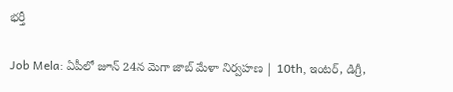భర్తీ

Job Mela: ఏపీలో జూన్ 24న మెగా జాబ్ మేళా నిర్వహణ | 10th, ఇంటర్, డిగ్రీ,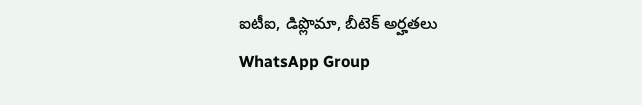ఐటీఐ, డిప్లొమా, బీటెక్ అర్హతలు
WhatsApp Group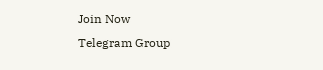Join Now
Telegram Group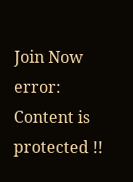Join Now
error: Content is protected !!